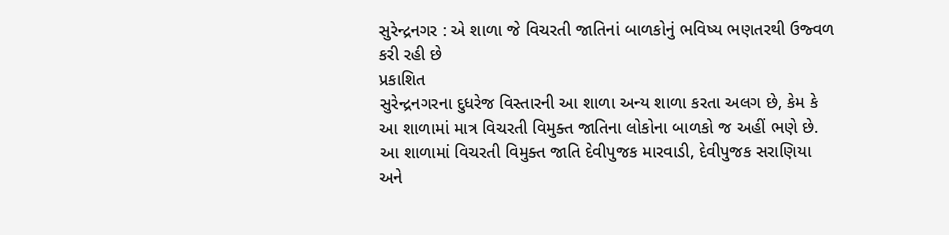સુરેન્દ્રનગર : એ શાળા જે વિચરતી જાતિનાં બાળકોનું ભવિષ્ય ભણતરથી ઉજ્વળ કરી રહી છે
પ્રકાશિત
સુરેન્દ્રનગરના દુધરેજ વિસ્તારની આ શાળા અન્ય શાળા કરતા અલગ છે, કેમ કે આ શાળામાં માત્ર વિચરતી વિમુક્ત જાતિના લોકોના બાળકો જ અહીં ભણે છે.
આ શાળામાં વિચરતી વિમુક્ત જાતિ દેવીપુજક મારવાડી, દેવીપુજક સરાણિયા અને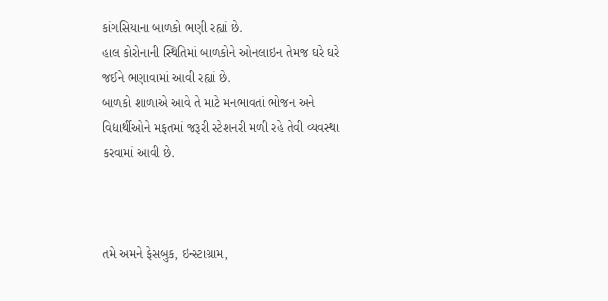કાંગસિયાના બાળકો ભણી રહ્યાં છે.
હાલ કોરોનાની સ્થિતિમાં બાળકોને ઓનલાઇન તેમજ ઘરે ઘરે જઈને ભણાવામાં આવી રહ્યાં છે.
બાળકો શાળાએ આવે તે માટે મનભાવતાં ભોજન અને વિદ્યાર્થીઓને મફતમાં જરૂરી સ્ટેશનરી મળી રહે તેવી વ્યવસ્થા કરવામાં આવી છે.



તમે અમને ફેસબુક, ઇન્સ્ટાગ્રામ,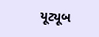યૂટ્યૂબ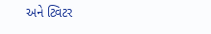અને ટ્વિટર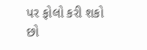પર ફોલો કરી શકો છો